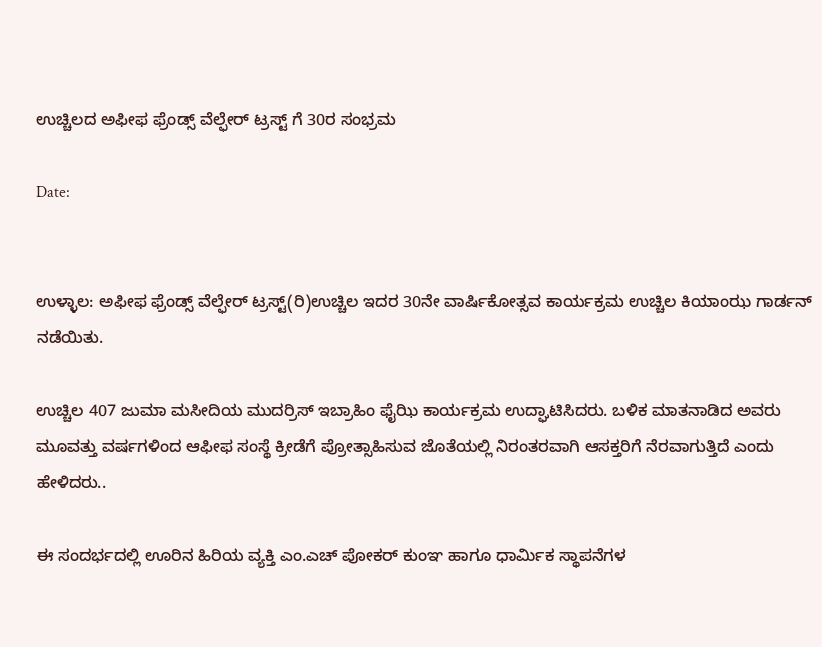ಉಚ್ಚಿಲದ ಅಫೀಫ ಫ್ರೆಂಡ್ಸ್ ವೆಲ್ಫೇರ್ ಟ್ರಸ್ಟ್ ಗೆ 30ರ ಸಂಭ್ರಮ

Date:


ಉಳ್ಳಾಲ: ಅಫೀಫ ಫ್ರೆಂಡ್ಸ್ ವೆಲ್ಫೇರ್ ಟ್ರಸ್ಟ್(ರಿ)ಉಚ್ಚಿಲ ಇದರ 30ನೇ ವಾರ್ಷಿಕೋತ್ಸವ ಕಾರ್ಯಕ್ರಮ ಉಚ್ಚಿಲ ಕಿಯಾಂಝ ಗಾರ್ಡನ್ ನಡೆಯಿತು.

ಉಚ್ಚಿಲ 407 ಜುಮಾ ಮಸೀದಿಯ ಮುದರ್ರಿಸ್ ಇಬ್ರಾಹಿಂ ಫೈಝಿ ಕಾರ್ಯಕ್ರಮ ಉದ್ಘಾಟಿಸಿದರು. ಬಳಿಕ ಮಾತನಾಡಿದ ಅವರು ಮೂವತ್ತು ವರ್ಷಗಳಿಂದ ಆಫೀಫ ಸಂಸ್ಥೆ ಕ್ರೀಡೆಗೆ ಪ್ರೋತ್ಸಾಹಿಸುವ ಜೊತೆಯಲ್ಲಿ ನಿರಂತರವಾಗಿ ಆಸಕ್ತರಿಗೆ ನೆರವಾಗುತ್ತಿದೆ ಎಂದು ಹೇಳಿದರು..

ಈ ಸಂದರ್ಭದಲ್ಲಿ ಊರಿನ ಹಿರಿಯ ವ್ಯಕ್ತಿ ಎಂ.ಎಚ್ ಪೋಕರ್ ಕುಂಞ ಹಾಗೂ ಧಾರ್ಮಿಕ ಸ್ಥಾಪನೆಗಳ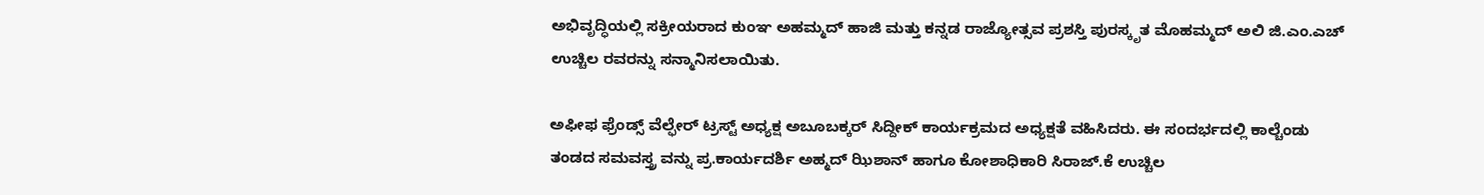ಅಭಿವೃದ್ಧಿಯಲ್ಲಿ ಸಕ್ರೀಯರಾದ ಕುಂಞ ಅಹಮ್ಮದ್ ಹಾಜಿ ಮತ್ತು ಕನ್ನಡ ರಾಜ್ಯೋತ್ಸವ ಪ್ರಶಸ್ತಿ ಪುರಸ್ಕೃತ ಮೊಹಮ್ಮದ್ ಅಲಿ ಜಿ.ಎಂ.ಎಚ್ ಉಚ್ಚಿಲ ರವರನ್ನು ಸನ್ಮಾನಿಸಲಾಯಿತು.

ಅಫೀಫ ಫ್ರೆಂಡ್ಸ್ ವೆಲ್ಫೇರ್ ಟ್ರಸ್ಟ್ ಅಧ್ಯಕ್ಷ ಅಬೂಬಕ್ಕರ್ ಸಿದ್ದೀಕ್ ಕಾರ್ಯಕ್ರಮದ ಅಧ್ಯಕ್ಷತೆ ವಹಿಸಿದರು. ಈ ಸಂದರ್ಭದಲ್ಲಿ ಕಾಲ್ಚೆಂಡು ತಂಡದ ಸಮವಸ್ತ್ರ ವನ್ನು ಪ್ರ.ಕಾರ್ಯದರ್ಶಿ ಅಹ್ಮದ್ ಝಿಶಾನ್ ಹಾಗೂ ಕೋಶಾಧಿಕಾರಿ ಸಿರಾಜ್.ಕೆ ಉಚ್ಚಿಲ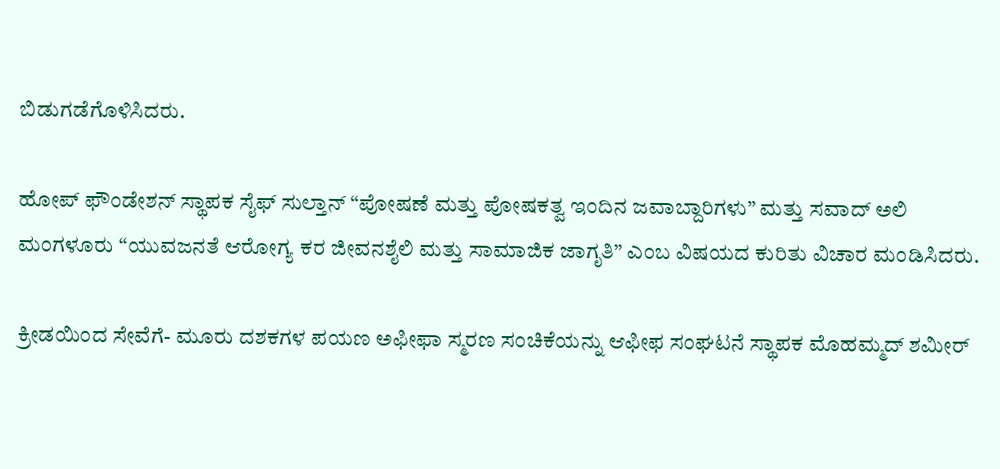ಬಿಡುಗಡೆಗೊಳಿಸಿದರು.

ಹೋಪ್ ಫೌಂಡೇಶನ್ ಸ್ಥಾಪಕ ಸೈಫ್ ಸುಲ್ತಾನ್ “ಪೋಷಣೆ ಮತ್ತು ಪೋಷಕತ್ವ ಇಂದಿನ ಜವಾಬ್ದಾರಿಗಳು” ಮತ್ತು ಸವಾದ್ ಅಲಿ ಮಂಗಳೂರು “ಯುವಜನತೆ ಆರೋಗ್ಯ ಕರ ಜೀವನಶೈಲಿ ಮತ್ತು ಸಾಮಾಜಿಕ ಜಾಗೃತಿ” ಎಂಬ ವಿಷಯದ ಕುರಿತು ವಿಚಾರ ಮಂಡಿಸಿದರು.

ಕ್ರೀಡಯಿಂದ ಸೇವೆಗೆ- ಮೂರು ದಶಕಗಳ ಪಯಣ ಅಫೀಫಾ ಸ್ಮರಣ ಸಂಚಿಕೆಯನ್ನು ಆಫೀಫ ಸಂಘಟನೆ ಸ್ಥಾಪಕ ಮೊಹಮ್ಮದ್ ಶಮೀರ್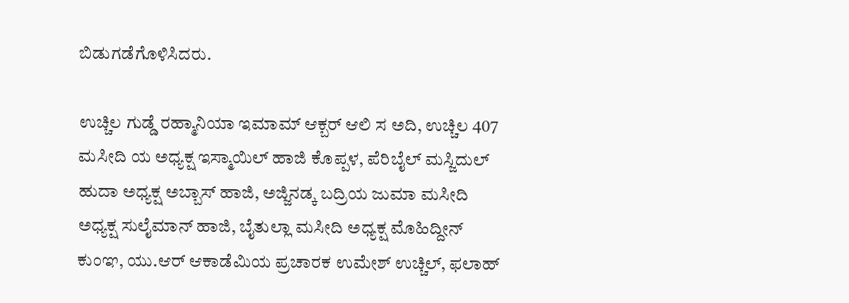ಬಿಡುಗಡೆಗೊಳಿಸಿದರು.

ಉಚ್ಚಿಲ ಗುಡ್ಡೆ ರಹ್ಮಾನಿಯಾ ಇಮಾಮ್ ಆಕ್ಬರ್ ಆಲಿ ಸ ಅದಿ, ಉಚ್ಚಿಲ 407 ಮಸೀದಿ ಯ ಅಧ್ಯಕ್ಷ ಇಸ್ಮಾಯಿಲ್ ಹಾಜಿ ಕೊಪ್ಪಳ, ಪೆರಿಬೈಲ್ ಮಸ್ಜಿದುಲ್ ಹುದಾ ಅಧ್ಯಕ್ಷ ಅಬ್ಬಾಸ್ ಹಾಜಿ, ಅಜ್ಜಿನಡ್ಕ ಬದ್ರಿಯ ಜುಮಾ ಮಸೀದಿ ಅಧ್ಯಕ್ಷ ಸುಲೈಮಾನ್ ಹಾಜಿ, ಬೈತುಲ್ಲಾ ಮಸೀದಿ ಅಧ್ಯಕ್ಷ ಮೊಹಿದ್ದೀನ್ ಕುಂಞ, ಯು.ಆರ್ ಆಕಾಡೆಮಿಯ ಪ್ರಚಾರಕ ಉಮೇಶ್ ಉಚ್ಚಿಲ್, ಫಲಾಹ್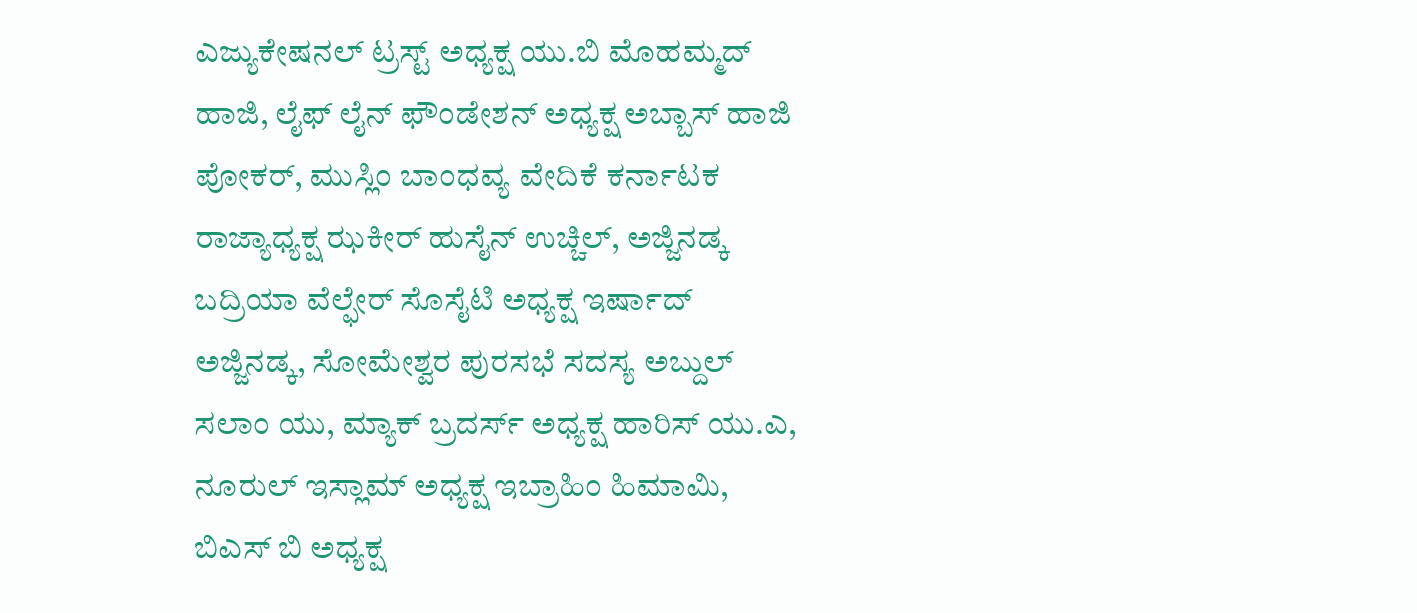ಎಜ್ಯುಕೇಷನಲ್ ಟ್ರಸ್ಟ್ ಅಧ್ಯಕ್ಷ ಯು.ಬಿ ಮೊಹಮ್ಮದ್ ಹಾಜಿ, ಲೈಫ್ ಲೈನ್ ಫೌಂಡೇಶನ್ ಅಧ್ಯಕ್ಷ ಅಬ್ಬಾಸ್ ಹಾಜಿ ಪೋಕರ್, ಮುಸ್ಲಿಂ ಬಾಂಧವ್ಯ ವೇದಿಕೆ ಕರ್ನಾಟಕ ರಾಜ್ಯಾಧ್ಯಕ್ಷ ಝಕೀರ್ ಹುಸೈನ್ ಉಚ್ಚಿಲ್, ಅಜ್ಜಿನಡ್ಕ ಬದ್ರಿಯಾ ವೆಲ್ಫೇರ್ ಸೊಸೈಟಿ ಅಧ್ಯಕ್ಷ ಇರ್ಷಾದ್ ಅಜ್ಜಿನಡ್ಕ, ಸೋಮೇಶ್ವರ ಪುರಸಭೆ ಸದಸ್ಯ ಅಬ್ದುಲ್ ಸಲಾಂ ಯು, ಮ್ಯಾಕ್ ಬ್ರದರ್ಸ್ ಅಧ್ಯಕ್ಷ ಹಾರಿಸ್ ಯು.ಎ, ನೂರುಲ್ ಇಸ್ಲಾಮ್ ಅಧ್ಯಕ್ಷ ಇಬ್ರಾಹಿಂ ಹಿಮಾಮಿ, ಬಿಎಸ್ ಬಿ ಅಧ್ಯಕ್ಷ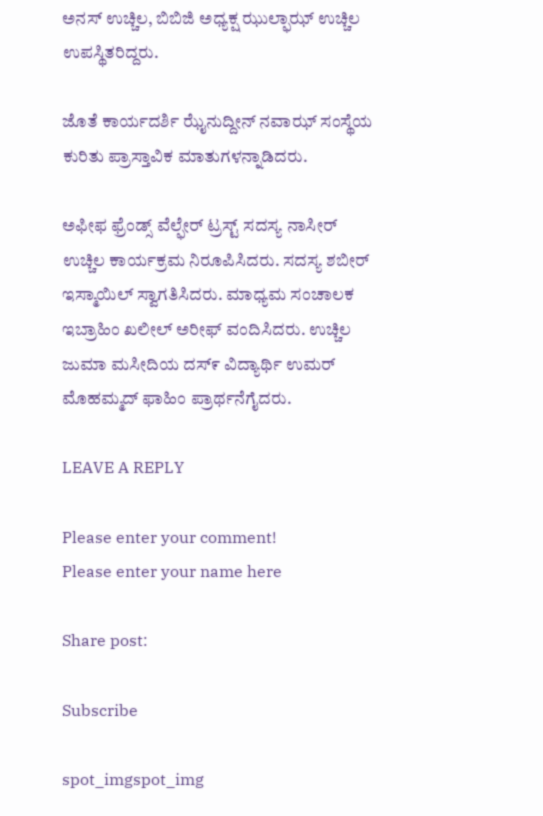ಅನಸ್ ಉಚ್ಚಿಲ, ಬಿಬಿಜಿ ಅಧ್ಯಕ್ಷ ಝುಲ್ಫಾಝ್ ಉಚ್ಚಿಲ ಉಪಸ್ಥಿತರಿದ್ದರು.

ಜೊತೆ ಕಾರ್ಯದರ್ಶಿ ಝೈನುದ್ದೀನ್ ನವಾಝ್ ಸಂಸ್ಥೆಯ ಕುರಿತು ಪ್ರಾಸ್ತಾವಿಕ ‌ಮಾತುಗಳನ್ನಾಡಿದರು.

ಅಫೀಫ ಫ್ರೆಂಡ್ಸ್ ವೆಲ್ಫೇರ್ ಟ್ರಸ್ಟ್ ಸದಸ್ಯ ನಾಸೀರ್ ಉಚ್ಚಿಲ ಕಾರ್ಯಕ್ರಮ ನಿರೂಪಿಸಿದರು. ಸದಸ್ಯ ಶಬೀರ್ ಇಸ್ಮಾಯಿಲ್ ಸ್ವಾಗತಿಸಿದರು. ಮಾಧ್ಯಮ ಸಂಚಾಲಕ ಇಬ್ರಾಹಿಂ ಖಲೀಲ್ ಅರೀಫ್ ವಂದಿಸಿದರು. ಉಚ್ಚಿಲ ಜುಮಾ‌ ಮಸೀದಿಯ ದಸ್೯ ವಿದ್ಯಾರ್ಥಿ ಉಮರ್ ಮೊಹಮ್ಮದ್ ಫಾಹಿಂ ಪ್ರಾರ್ಥನೆಗೈದರು.

LEAVE A REPLY

Please enter your comment!
Please enter your name here

Share post:

Subscribe

spot_imgspot_img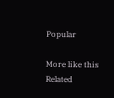Popular

More like this
Related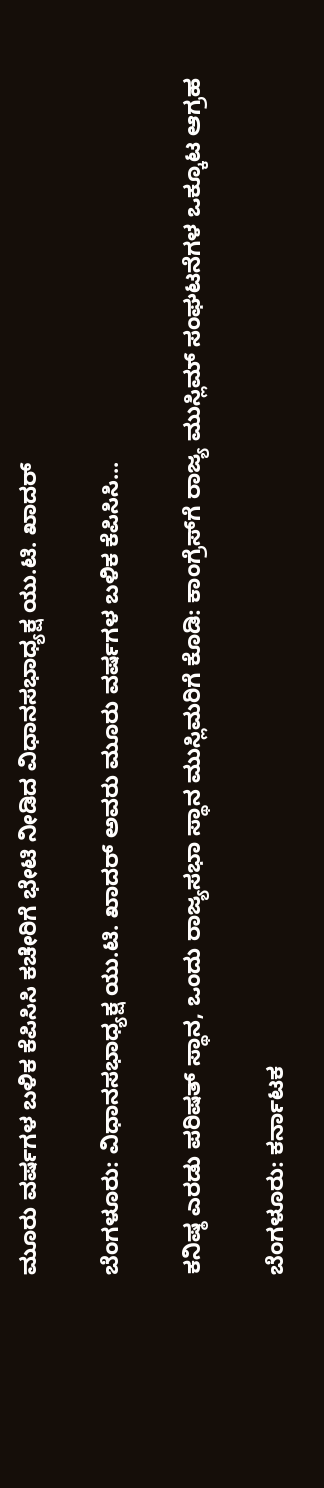ಮೂರು ವರ್ಷಗಳ ಬಳಿಕ ಕೆಪಿಸಿಸಿ ಕಚೇರಿಗೆ ಭೇಟಿ ನೀಡಿದ ವಿಧಾನಸಭಾಧ್ಯಕ್ಷ ಯು.ಟಿ. ಖಾದರ್

ಬೆಂಗಳೂರು: ವಿಧಾನಸಭಾಧ್ಯಕ್ಷ ಯು.ಟಿ. ಖಾದರ್ ಅವರು ಮೂರು ವರ್ಷಗಳ ಬಳಿಕ ಕೆಪಿಸಿಸಿ...

ಕನಿಷ್ಠ ಎರಡು ಪರಿಷತ್ ಸ್ಥಾನ, ಒಂದು ರಾಜ್ಯಸಭಾ ಸ್ಥಾನ ಮುಸ್ಲಿಮರಿಗೆ ಕೊಡಿ: ಕಾಂಗ್ರೆಸ್‌ಗೆ ರಾಜ್ಯ ಮುಸ್ಲಿಮ್ ಸಂಘಟನೆಗಳ ಒಕ್ಕೂಟ ಆಗ್ರಹ

ಬೆಂಗಳೂರು: ಕರ್ನಾಟಕ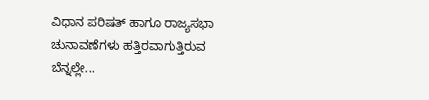ವಿಧಾನ ಪರಿಷತ್ ಹಾಗೂ ರಾಜ್ಯಸಭಾ ಚುನಾವಣೆಗಳು ಹತ್ತಿರವಾಗುತ್ತಿರುವ ಬೆನ್ನಲ್ಲೇ...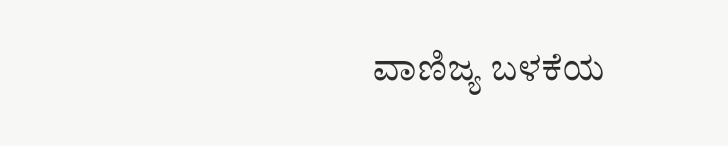ವಾಣಿಜ್ಯ ಬಳಕೆಯ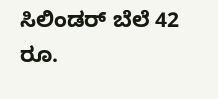ಸಿಲಿಂಡರ್ ಬೆಲೆ 42 ರೂ.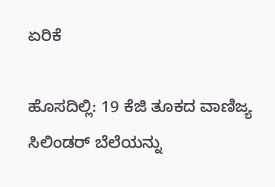ಏರಿಕೆ

ಹೊಸದಿಲ್ಲಿ: 19 ಕೆಜಿ ತೂಕದ ವಾಣಿಜ್ಯ ಸಿಲಿಂಡರ್ ಬೆಲೆಯನ್ನು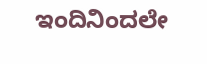ಇಂದಿನಿಂದಲೇ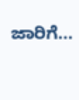ಜಾರಿಗೆ...